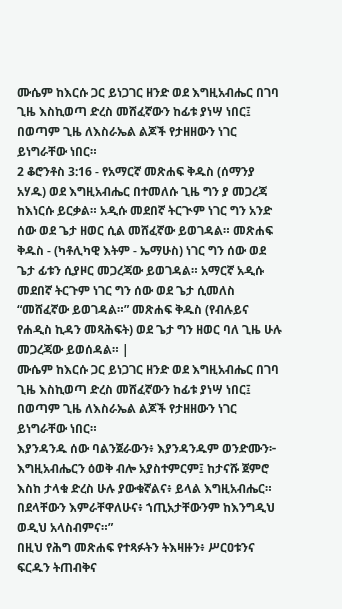ሙሴም ከእርሱ ጋር ይነጋገር ዘንድ ወደ እግዚአብሔር በገባ ጊዜ እስኪወጣ ድረስ መሸፈኛውን ከፊቱ ያነሣ ነበር፤ በወጣም ጊዜ ለእስራኤል ልጆች የታዘዘውን ነገር ይነግራቸው ነበር።
2 ቆሮንቶስ 3:16 - የአማርኛ መጽሐፍ ቅዱስ (ሰማንያ አሃዱ) ወደ እግዚአብሔር በተመለሱ ጊዜ ግን ያ መጋረጃ ከእነርሱ ይርቃል። አዲሱ መደበኛ ትርጒም ነገር ግን አንድ ሰው ወደ ጌታ ዘወር ሲል መሸፈኛው ይወገዳል። መጽሐፍ ቅዱስ - (ካቶሊካዊ እትም - ኤማሁስ) ነገር ግን ሰው ወደ ጌታ ፊቱን ሲያዞር መጋረጃው ይወገዳል። አማርኛ አዲሱ መደበኛ ትርጉም ነገር ግን ሰው ወደ ጌታ ሲመለስ “መሸፈኛው ይወገዳል።” መጽሐፍ ቅዱስ (የብሉይና የሐዲስ ኪዳን መጻሕፍት) ወደ ጌታ ግን ዘወር ባለ ጊዜ ሁሉ መጋረጃው ይወሰዳል። |
ሙሴም ከእርሱ ጋር ይነጋገር ዘንድ ወደ እግዚአብሔር በገባ ጊዜ እስኪወጣ ድረስ መሸፈኛውን ከፊቱ ያነሣ ነበር፤ በወጣም ጊዜ ለእስራኤል ልጆች የታዘዘውን ነገር ይነግራቸው ነበር።
እያንዳንዱ ሰው ባልንጀራውን፥ እያንዳንዱም ወንድሙን፦ እግዚአብሔርን ዕወቅ ብሎ አያስተምርም፤ ከታናሹ ጀምሮ እስከ ታላቁ ድረስ ሁሉ ያውቁኛልና፥ ይላል እግዚአብሔር። በደላቸውን እምራቸዋለሁና፥ ኀጢአታቸውንም ከእንግዲህ ወዲህ አላስብምና።”
በዚህ የሕግ መጽሐፍ የተጻፉትን ትእዛዙን፥ ሥርዐቱንና ፍርዱን ትጠብቅና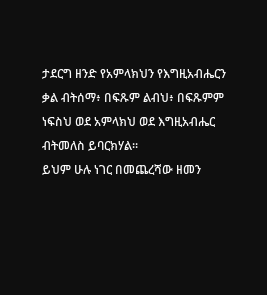ታደርግ ዘንድ የአምላክህን የእግዚአብሔርን ቃል ብትሰማ፥ በፍጹም ልብህ፥ በፍጹምም ነፍስህ ወደ አምላክህ ወደ እግዚአብሔር ብትመለስ ይባርክሃል።
ይህም ሁሉ ነገር በመጨረሻው ዘመን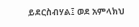ይደርስብሃል፤ ወደ አምላክህ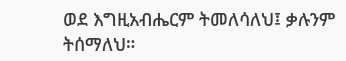ወደ እግዚአብሔርም ትመለሳለህ፤ ቃሉንም ትሰማለህ።